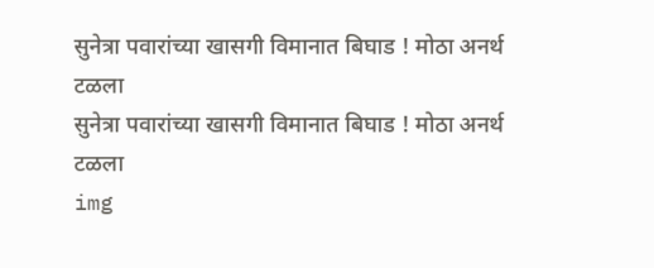सुनेत्रा पवारांच्या खासगी विमानात बिघाड ! मोठा अनर्थ टळला
सुनेत्रा पवारांच्या खासगी विमानात बिघाड ! मोठा अनर्थ टळला
img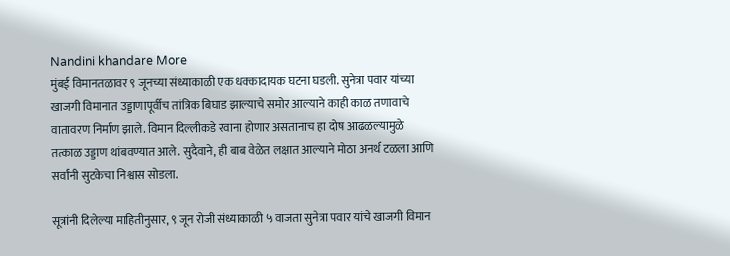Nandini khandare More
मुंबई विमानतळावर ९ जूनच्या संध्याकाळी एक धक्कादायक घटना घडली. सुनेत्रा पवार यांच्या खाजगी विमानात उड्डाणापूर्वीच तांत्रिक बिघाड झाल्याचे समोर आल्याने काही काळ तणावाचे वातावरण निर्माण झाले. विमान दिल्लीकडे रवाना होणार असतानाच हा दोष आढळल्यामुळे तत्काळ उड्डाण थांबवण्यात आले. सुदैवाने, ही बाब वेळेत लक्षात आल्याने मोठा अनर्थ टळला आणि सर्वांनी सुटकेचा निश्वास सोडला.

सूत्रांनी दिलेल्या माहितीनुसार, ९ जून रोजी संध्याकाळी ५ वाजता सुनेत्रा पवार यांचे खाजगी विमान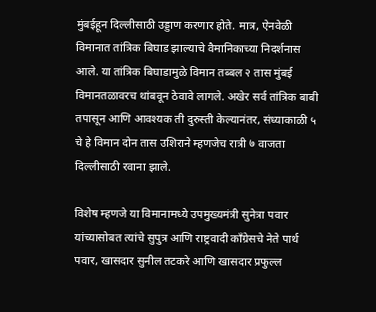मुंबईहून दिल्लीसाठी उड्डाण करणार होते. मात्र, ऐनवेळी विमानात तांत्रिक बिघाड झाल्याचे वैमानिकाच्या निदर्शनास आले. या तांत्रिक बिघाडामुळे विमान तब्बल २ तास मुंबई विमानतळावरच थांबवून ठेवावे लागले. अखेर सर्व तांत्रिक बाबी तपासून आणि आवश्यक ती दुरुस्ती केल्यानंतर, संध्याकाळी ५ चे हे विमान दोन तास उशिराने म्हणजेच रात्री ७ वाजता दिल्लीसाठी रवाना झाले.

विशेष म्हणजे या विमानामध्ये उपमुख्यमंत्री सुनेत्रा पवार यांच्यासोबत त्यांचे सुपुत्र आणि राष्ट्रवादी काँग्रेसचे नेते पार्थ पवार, खासदार सुनील तटकरे आणि खासदार प्रफुल्ल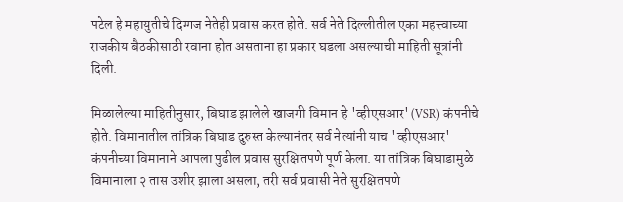पटेल हे महायुतीचे दिग्गज नेतेही प्रवास करत होते. सर्व नेते दिल्लीतील एका महत्त्वाच्या राजकीय बैठकीसाठी रवाना होत असताना हा प्रकार घडला असल्याची माहिती सूत्रांनी दिली.

मिळालेल्या माहितीनुसार, बिघाड झालेले खाजगी विमान हे 'व्हीएसआर' (VSR) कंपनीचे होते. विमानातील तांत्रिक बिघाड दुरुस्त केल्यानंतर सर्व नेत्यांनी याच 'व्हीएसआर' कंपनीच्या विमानाने आपला पुढील प्रवास सुरक्षितपणे पूर्ण केला. या तांत्रिक बिघाडामुळे विमानाला २ तास उशीर झाला असला, तरी सर्व प्रवासी नेते सुरक्षितपणे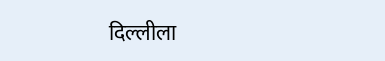दिल्लीला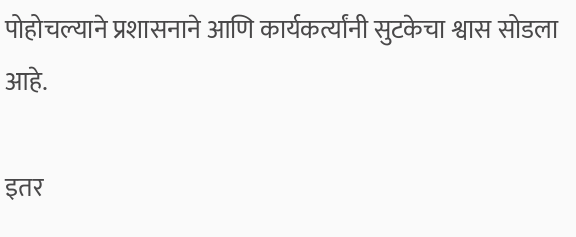पोहोचल्याने प्रशासनाने आणि कार्यकर्त्यांनी सुटकेचा श्वास सोडला आहे.

इतर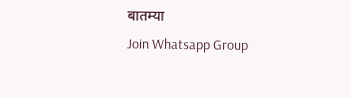बातम्या
Join Whatsapp Group